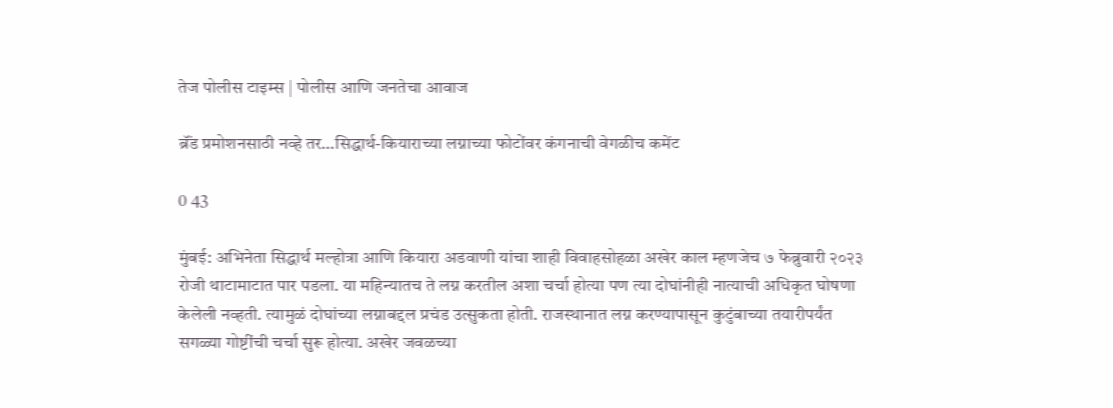तेज पोलीस टाइम्स | पोलीस आणि जनतेचा आवाज

ब्रॅंड प्रमोशनसाठी नव्हे तर…सिद्धार्थ-कियाराच्या लग्नाच्या फोटोंवर कंगनाची वेगळीच कमेंट

0 43

मुंबई: अभिनेता सिद्धार्थ मल्होत्रा आणि कियारा अडवाणी यांचा शाही विवाहसोहळा अखेर काल म्हणजेच ७ फेब्रुवारी २०२३ रोजी थाटामाटात पार पडला. या महिन्यातच ते लग्न करतील अशा चर्चा होत्या पण त्या दोघांनीही नात्याची अधिकृत घोषणा केलेली नव्हती. त्यामुळं दोघांच्या लग्नाबद्दल प्रचंड उत्सुकता होती. राजस्थानात लग्न करण्यापासून कुटुंबाच्या तयारीपर्यंत सगळ्या गोष्टींची चर्चा सुरू होत्या. अखेर जवळच्या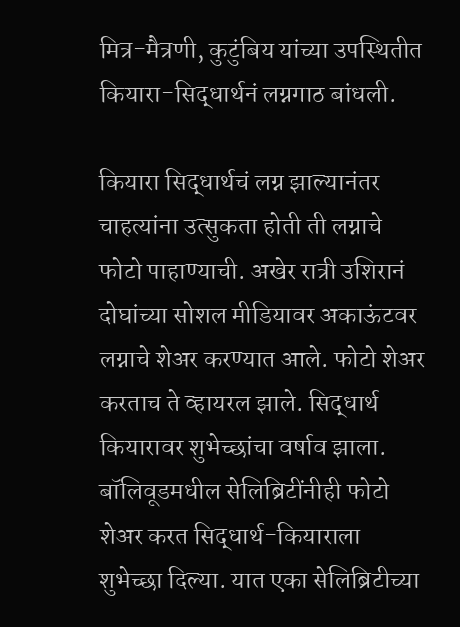मित्र-मैत्रणी, कुटुंबिय यांच्या उपस्थितीत कियारा-सिद्धार्थनं लग्नगाठ बांधली.

कियारा सिद्धार्थचं लग्न झाल्यानंतर चाहत्यांना उत्सुकता होती ती लग्नाचे फोटो पाहाण्याची. अखेर रात्री उशिरानं दोघांच्या सोशल मीडियावर अकाऊंटवर लग्नाचे शेअर करण्यात आले. फोटो शेअर करताच ते व्हायरल झाले. सिद्धार्थ कियारावर शुभेच्छांचा वर्षाव झाला. बॉलिवूडमधील सेलिब्रिटींनीही फोटो शेअर करत सिद्धार्थ-कियाराला शुभेच्छा दिल्या. यात एका सेलिब्रिटीच्या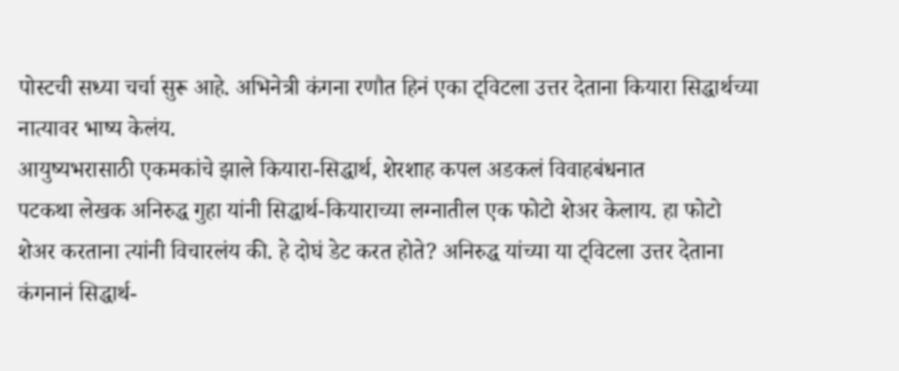पोस्टची सध्या चर्चा सुरू आहे. अभिनेत्री कंगना रणौत हिनं एका ट्विटला उत्तर देताना कियारा सिद्धार्थच्या नात्यावर भाष्य केलंय.
आयुष्यभरासाठी एकमकांचे झाले कियारा-सिद्धार्थ, शेरशाह कपल अडकलं विवाहबंधनात
पटकथा लेखक अनिरुद्ध गुहा यांनी सिद्धार्थ-कियाराच्या लग्नातील एक फोटो शेअर केलाय. हा फोटो शेअर करताना त्यांनी विचारलंय की. हे दोघं डेट करत होते? अनिरुद्ध यांच्या या ट्विटला उत्तर देताना कंगनानं सिद्धार्थ-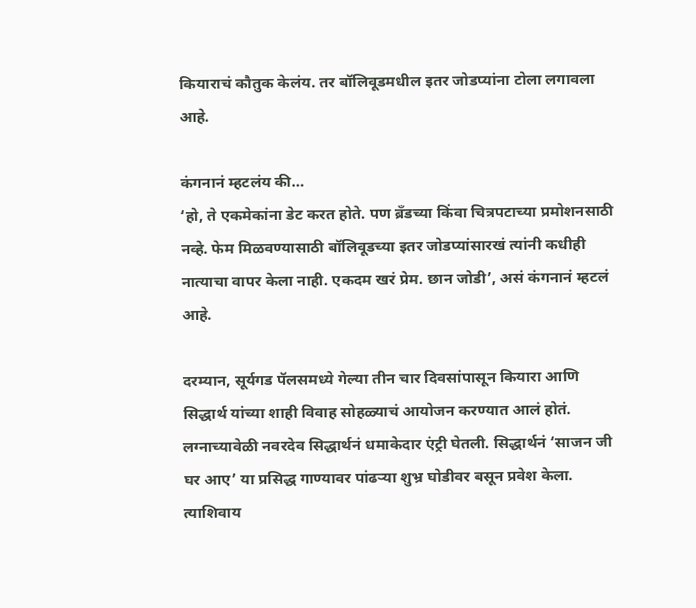कियाराचं कौतुक केलंय. तर बॉलिवूडमधील इतर जोडप्यांना टोला लगावला आहे.

कंगनानं म्हटलंय की…
‘हो, ते एकमेकांना डेट करत होते. पण ब्रॅंडच्या किंवा चित्रपटाच्या प्रमोशनसाठी नव्हे. फेम मिळवण्यासाठी बॉलिवूडच्या इतर जोडप्यांसारखं त्यांनी कधीही नात्याचा वापर केला नाही. एकदम खरं प्रेम. छान जोडी’, असं कंगनानं म्हटलं आहे.

दरम्यान, सूर्यगड पॅलसमध्ये गेल्या तीन चार दिवसांपासून कियारा आणि सिद्धार्थ यांच्या शाही विवाह सोहळ्याचं आयोजन करण्यात आलं होतं. लग्नाच्यावेळी नवरदेव सिद्धार्थनं धमाकेदार एंट्री घेतली. सिद्धार्थनं ‘साजन जी घर आए’ या प्रसिद्ध गाण्यावर पांढऱ्या शुभ्र घोडीवर बसून प्रवेश केला. त्याशिवाय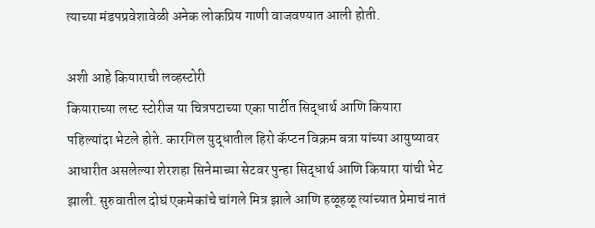त्याच्या मंडपप्रवेशावेळी अनेक लोकप्रिय गाणी वाजवण्यात आली होती.

अशी आहे कियाराची लव्हस्टोरी
कियाराच्या लस्ट स्टोरीज या चित्रपटाच्या एका पार्टीत सिद्धार्थ आणि कियारा पहिल्यांदा भेटले होते. कारगिल युद्धातील हिरो कॅप्टन विक्रम बत्रा यांच्या आयुष्यावर आधारीत असलेल्या शेरशहा सिनेमाच्या सेटवर पुन्हा सिद्धार्थ आणि कियारा यांची भेट झाली. सुरुवातील दोघं एकमेकांचे चांगले मित्र झाले आणि हळूहळू त्यांच्यात प्रेमाचं नातं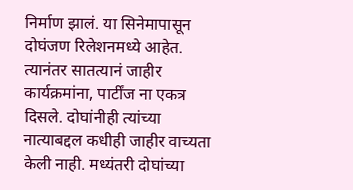निर्माण झालं. या सिनेमापासून दोघंजण रिलेशनमध्ये आहेत. त्यानंतर सातत्यानं जाहीर कार्यक्रमांना, पार्टींज ना एकत्र दिसले. दोघांनीही त्यांच्या नात्याबद्दल कधीही जाहीर वाच्यता केली नाही. मध्यंतरी दोघांच्या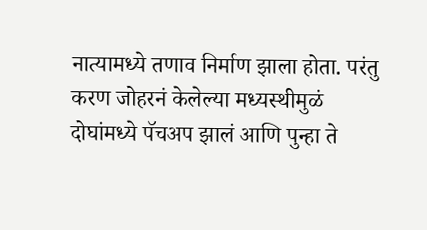नात्यामध्ये तणाव निर्माण झाला होता. परंतु करण जोहरनं केलेल्या मध्यस्थीमुळं दोघांमध्ये पॅचअप झालं आणि पुन्हा ते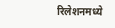रिलेशनमध्ये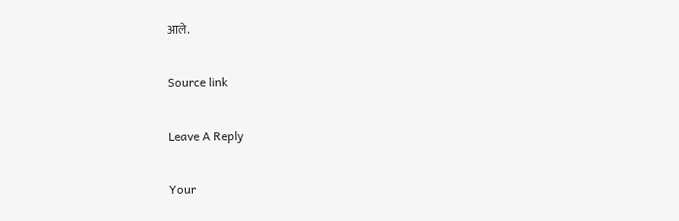आले.

Source link

Leave A Reply

Your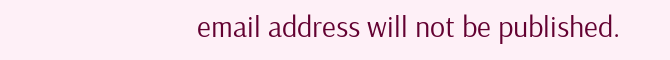email address will not be published.